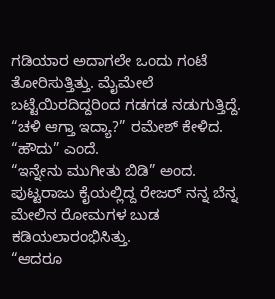ಗಡಿಯಾರ ಅದಾಗಲೇ ಒಂದು ಗಂಟೆ ತೋರಿಸುತ್ತಿತ್ತು. ಮೈಮೇಲೆ ಬಟ್ಟೆಯಿರದಿದ್ದರಿಂದ ಗಡಗಡ ನಡುಗುತ್ತಿದ್ದೆ.
“ಚಳಿ ಆಗ್ತಾ ಇದ್ಯಾ?” ರಮೇಶ್ ಕೇಳಿದ.
“ಹೌದು” ಎಂದೆ.
“ಇನ್ನೇನು ಮುಗೀತು ಬಿಡಿ” ಅಂದ.
ಪುಟ್ಟರಾಜು ಕೈಯಲ್ಲಿದ್ದ ರೇಜರ್ ನನ್ನ ಬೆನ್ನ ಮೇಲಿನ ರೋಮಗಳ ಬುಡ ಕಡಿಯಲಾರಂಭಿಸಿತ್ತು.
“ಆದರೂ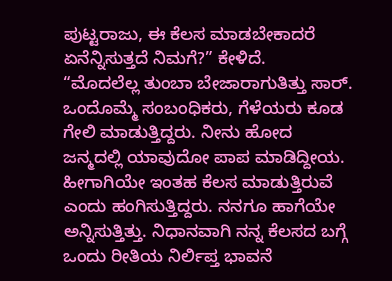ಪುಟ್ಟರಾಜು, ಈ ಕೆಲಸ ಮಾಡಬೇಕಾದರೆ ಏನೆನ್ನಿಸುತ್ತದೆ ನಿಮಗೆ?” ಕೇಳಿದೆ.
“ಮೊದಲೆಲ್ಲ ತುಂಬಾ ಬೇಜಾರಾಗುತಿತ್ತು ಸಾರ್. ಒಂದೊಮ್ಮೆ ಸಂಬಂಧಿಕರು, ಗೆಳೆಯರು ಕೂಡ ಗೇಲಿ ಮಾಡುತ್ತಿದ್ದರು. ನೀನು ಹೋದ ಜನ್ಮದಲ್ಲಿ ಯಾವುದೋ ಪಾಪ ಮಾಡಿದ್ದೀಯ. ಹೀಗಾಗಿಯೇ ಇಂತಹ ಕೆಲಸ ಮಾಡುತ್ತಿರುವೆ ಎಂದು ಹಂಗಿಸುತ್ತಿದ್ದರು. ನನಗೂ ಹಾಗೆಯೇ ಅನ್ನಿಸುತ್ತಿತ್ತು. ನಿಧಾನವಾಗಿ ನನ್ನ ಕೆಲಸದ ಬಗ್ಗೆ ಒಂದು ರೀತಿಯ ನಿರ್ಲಿಪ್ತ ಭಾವನೆ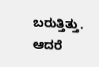ಬರುತ್ತಿತ್ತು. ಆದರೆ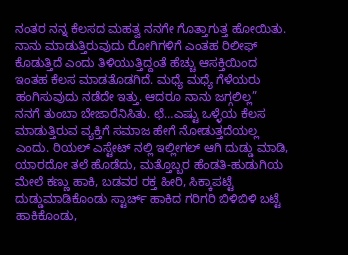ನಂತರ ನನ್ನ ಕೆಲಸದ ಮಹತ್ವ ನನಗೇ ಗೊತ್ತಾಗುತ್ತ ಹೋಯಿತು. ನಾನು ಮಾಡುತ್ತಿರುವುದು ರೋಗಿಗಳಿಗೆ ಎಂತಹ ರಿಲೀಫ್ ಕೊಡುತ್ತಿದೆ ಎಂದು ತಿಳಿಯುತ್ತಿದ್ದಂತೆ ಹೆಚ್ಚು ಆಸಕ್ತಿಯಿಂದ ಇಂತಹ ಕೆಲಸ ಮಾಡತೊಡಗಿದೆ. ಮಧ್ಯೆ ಮಧ್ಯೆ ಗೆಳೆಯರು ಹಂಗಿಸುವುದು ನಡೆದೇ ಇತ್ತು. ಆದರೂ ನಾನು ಜಗ್ಗಲಿಲ್ಲ”
ನನಗೆ ತುಂಬಾ ಬೇಜಾರೆನಿಸಿತು. ಛೆ…ಎಷ್ಟು ಒಳ್ಳೆಯ ಕೆಲಸ ಮಾಡುತ್ತಿರುವ ವ್ಯಕ್ತಿಗೆ ಸಮಾಜ ಹೇಗೆ ನೋಡುತ್ತದೆಯಲ್ಲ ಎಂದು. ರಿಯಲ್ ಎಸ್ಟೇಟ್ ನಲ್ಲಿ ಇಲ್ಲೀಗಲ್ ಆಗಿ ದುಡ್ಡು ಮಾಡಿ, ಯಾರದೋ ತಲೆ ಹೊಡೆದು, ಮತ್ತೊಬ್ಬರ ಹೆಂಡತಿ-ಹುಡುಗಿಯ ಮೇಲೆ ಕಣ್ಣು ಹಾಕಿ, ಬಡವರ ರಕ್ತ ಹೀರಿ, ಸಿಕ್ಕಾಪಟ್ಟೆ ದುಡ್ಡುಮಾಡಿಕೊಂಡು ಸ್ಟಾರ್ಚ್ ಹಾಕಿದ ಗರಿಗರಿ ಬಿಳಿಬಿಳಿ ಬಟ್ಟೆ ಹಾಕಿಕೊಂಡು,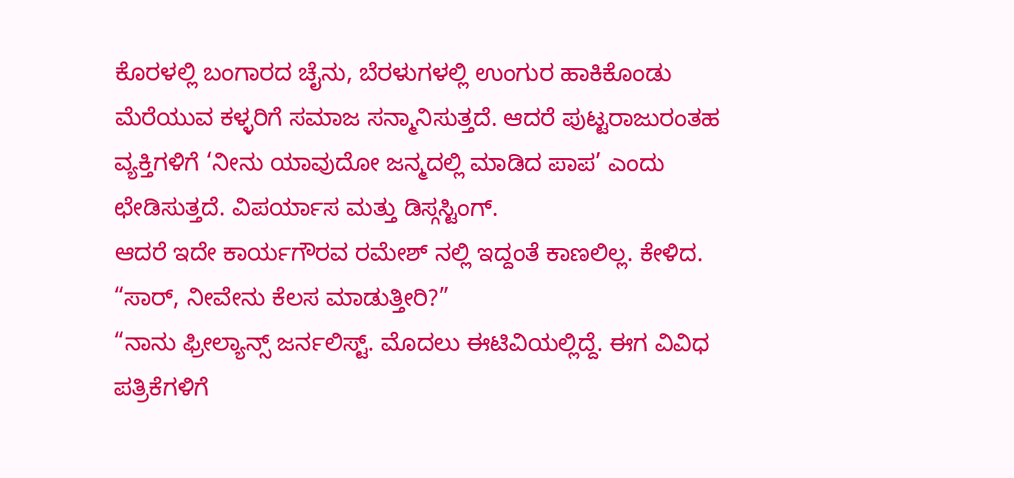ಕೊರಳಲ್ಲಿ ಬಂಗಾರದ ಚೈನು, ಬೆರಳುಗಳಲ್ಲಿ ಉಂಗುರ ಹಾಕಿಕೊಂಡು ಮೆರೆಯುವ ಕಳ್ಳರಿಗೆ ಸಮಾಜ ಸನ್ಮಾನಿಸುತ್ತದೆ. ಆದರೆ ಪುಟ್ಟರಾಜುರಂತಹ ವ್ಯಕ್ತಿಗಳಿಗೆ ‘ನೀನು ಯಾವುದೋ ಜನ್ಮದಲ್ಲಿ ಮಾಡಿದ ಪಾಪ’ ಎಂದು ಛೇಡಿಸುತ್ತದೆ. ವಿಪರ್ಯಾಸ ಮತ್ತು ಡಿಸ್ಗಸ್ಟಿಂಗ್.
ಆದರೆ ಇದೇ ಕಾರ್ಯಗೌರವ ರಮೇಶ್ ನಲ್ಲಿ ಇದ್ದಂತೆ ಕಾಣಲಿಲ್ಲ. ಕೇಳಿದ.
“ಸಾರ್, ನೀವೇನು ಕೆಲಸ ಮಾಡುತ್ತೀರಿ?”
“ನಾನು ಫ್ರೀಲ್ಯಾನ್ಸ್ ಜರ್ನಲಿಸ್ಟ್. ಮೊದಲು ಈಟಿವಿಯಲ್ಲಿದ್ದೆ. ಈಗ ವಿವಿಧ ಪತ್ರಿಕೆಗಳಿಗೆ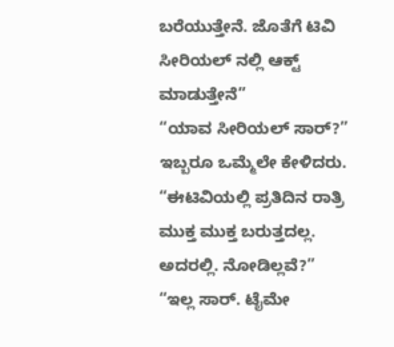ಬರೆಯುತ್ತೇನೆ. ಜೊತೆಗೆ ಟಿವಿ ಸೀರಿಯಲ್ ನಲ್ಲಿ ಆಕ್ಟ್ ಮಾಡುತ್ತೇನೆ”
“ಯಾವ ಸೀರಿಯಲ್ ಸಾರ್?” ಇಬ್ಬರೂ ಒಮ್ಮೆಲೇ ಕೇಳಿದರು.
“ಈಟಿವಿಯಲ್ಲಿ ಪ್ರತಿದಿನ ರಾತ್ರಿ ಮುಕ್ತ ಮುಕ್ತ ಬರುತ್ತದಲ್ಲ. ಅದರಲ್ಲಿ. ನೋಡಿಲ್ಲವೆ?”
“ಇಲ್ಲ ಸಾರ್. ಟೈಮೇ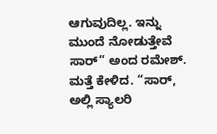ಆಗುವುದಿಲ್ಲ. ಇನ್ನು ಮುಂದೆ ನೋಡುತ್ತೇವೆ ಸಾರ್” ಅಂದ ರಮೇಶ್.
ಮತ್ತೆ ಕೇಳಿದ. “ಸಾರ್, ಅಲ್ಲಿ ಸ್ಯಾಲರಿ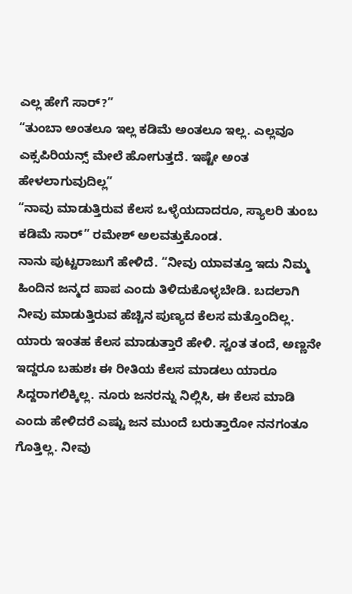ಎಲ್ಲ ಹೇಗೆ ಸಾರ್?”
“ತುಂಬಾ ಅಂತಲೂ ಇಲ್ಲ ಕಡಿಮೆ ಅಂತಲೂ ಇಲ್ಲ. ಎಲ್ಲವೂ ಎಕ್ಸಪಿರಿಯನ್ಸ್ ಮೇಲೆ ಹೋಗುತ್ತದೆ. ಇಷ್ಟೇ ಅಂತ ಹೇಳಲಾಗುವುದಿಲ್ಲ”
“ನಾವು ಮಾಡುತ್ತಿರುವ ಕೆಲಸ ಒಳ್ಳೆಯದಾದರೂ, ಸ್ಯಾಲರಿ ತುಂಬ ಕಡಿಮೆ ಸಾರ್” ರಮೇಶ್ ಅಲವತ್ತುಕೊಂಡ.
ನಾನು ಪುಟ್ಟರಾಜುಗೆ ಹೇಳಿದೆ. “ನೀವು ಯಾವತ್ತೂ ಇದು ನಿಮ್ಮ ಹಿಂದಿನ ಜನ್ಮದ ಪಾಪ ಎಂದು ತಿಳಿದುಕೊಳ್ಳಬೇಡಿ. ಬದಲಾಗಿ ನೀವು ಮಾಡುತ್ತಿರುವ ಹೆಚ್ಚಿನ ಪುಣ್ಯದ ಕೆಲಸ ಮತ್ತೊಂದಿಲ್ಲ. ಯಾರು ಇಂತಹ ಕೆಲಸ ಮಾಡುತ್ತಾರೆ ಹೇಳಿ. ಸ್ವಂತ ತಂದೆ, ಅಣ್ಣನೇ ಇದ್ದರೂ ಬಹುಶಃ ಈ ರೀತಿಯ ಕೆಲಸ ಮಾಡಲು ಯಾರೂ ಸಿದ್ದರಾಗಲಿಕ್ಕಿಲ್ಲ. ನೂರು ಜನರನ್ನು ನಿಲ್ಲಿಸಿ, ಈ ಕೆಲಸ ಮಾಡಿ ಎಂದು ಹೇಳಿದರೆ ಎಷ್ಟು ಜನ ಮುಂದೆ ಬರುತ್ತಾರೋ ನನಗಂತೂ ಗೊತ್ತಿಲ್ಲ. ನೀವು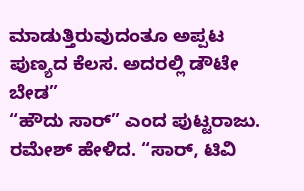ಮಾಡುತ್ತಿರುವುದಂತೂ ಅಪ್ಪಟ ಪುಣ್ಯದ ಕೆಲಸ. ಅದರಲ್ಲಿ ಡೌಟೇ ಬೇಡ”
“ಹೌದು ಸಾರ್” ಎಂದ ಪುಟ್ಟರಾಜು.
ರಮೇಶ್ ಹೇಳಿದ. “ಸಾರ್, ಟಿವಿ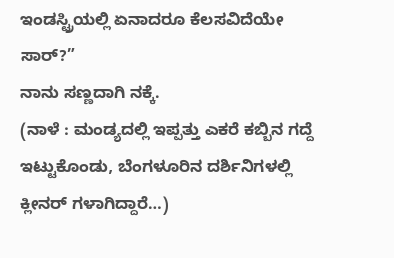ಇಂಡಸ್ಟ್ರಿಯಲ್ಲಿ ಏನಾದರೂ ಕೆಲಸವಿದೆಯೇ ಸಾರ್?”
ನಾನು ಸಣ್ಣದಾಗಿ ನಕ್ಕೆ.
(ನಾಳೆ : ಮಂಡ್ಯದಲ್ಲಿ ಇಪ್ಪತ್ತು ಎಕರೆ ಕಬ್ಬಿನ ಗದ್ದೆ ಇಟ್ಟುಕೊಂಡು, ಬೆಂಗಳೂರಿನ ದರ್ಶಿನಿಗಳಲ್ಲಿ ಕ್ಲೀನರ್ ಗಳಾಗಿದ್ದಾರೆ…)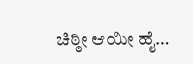ಚಿಠ್ಠೀ ಆಯೀ ಹೈ…